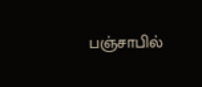பஞ்சாபில்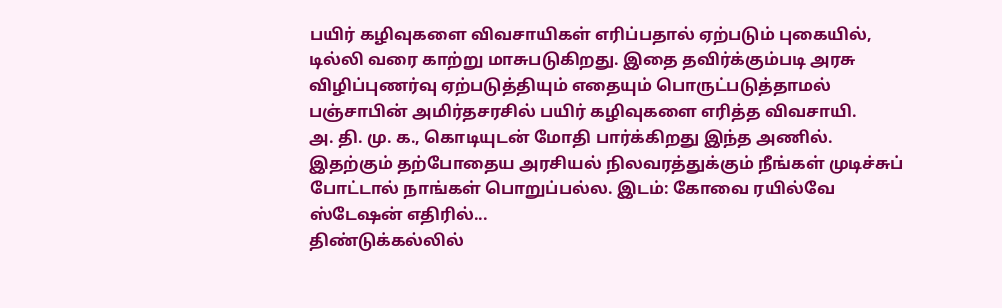பயிர் கழிவுகளை விவசாயிகள் எரிப்பதால் ஏற்படும் புகையில், டில்லி வரை காற்று மாசுபடுகிறது. இதை தவிர்க்கும்படி அரசு விழிப்புணர்வு ஏற்படுத்தியும் எதையும் பொருட்படுத்தாமல் பஞ்சாபின் அமிர்தசரசில் பயிர் கழிவுகளை எரித்த விவசாயி.
அ. தி. மு. க., கொடியுடன் மோதி பார்க்கிறது இந்த அணில். இதற்கும் தற்போதைய அரசியல் நிலவரத்துக்கும் நீங்கள் முடிச்சுப் போட்டால் நாங்கள் பொறுப்பல்ல. இடம்: கோவை ரயில்வே ஸ்டேஷன் எதிரில்...
திண்டுக்கல்லில்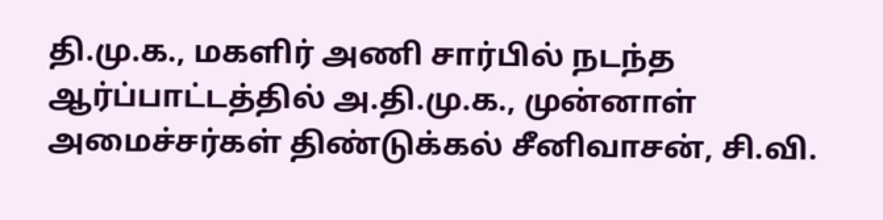தி.மு.க., மகளிர் அணி சார்பில் நடந்த ஆர்ப்பாட்டத்தில் அ.தி.மு.க., முன்னாள் அமைச்சர்கள் திண்டுக்கல் சீனிவாசன், சி.வி.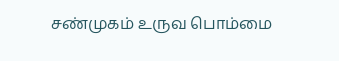சண்முகம் உருவ பொம்மை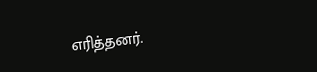எரித்தனர்.